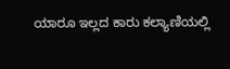ಯಾರೂ ಇಲ್ಲದ ಕಾರು ಕಲ್ಯಾಣಿಯಲ್ಲಿ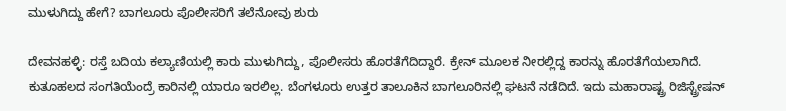ಮುಳುಗಿದ್ದು ಹೇಗೆ? ಬಾಗಲೂರು ಪೊಲೀಸರಿಗೆ ತಲೆನೋವು ಶುರು

ದೇವನಹಳ್ಳಿ: ರಸ್ತೆ ಬದಿಯ ಕಲ್ಯಾಣಿಯಲ್ಲಿ ಕಾರು ಮುಳುಗಿದ್ದು, ಪೊಲೀಸರು ಹೊರತೆಗೆದಿದ್ದಾರೆ. ಕ್ರೇನ್ ಮೂಲಕ ನೀರಲ್ಲಿದ್ದ ಕಾರನ್ನು ಹೊರತೆಗೆಯಲಾಗಿದೆ. ಕುತೂಹಲದ ಸಂಗತಿಯೆಂದ್ರೆ ಕಾರಿನಲ್ಲಿ ಯಾರೂ ಇರಲಿಲ್ಲ. ಬೆಂಗಳೂರು ಉತ್ತರ ತಾಲೂಕಿನ ಬಾಗಲೂರಿನಲ್ಲಿ ಘಟನೆ ನಡೆದಿದೆ. ಇದು ಮಹಾರಾಷ್ಟ್ರ ರಿಜಿಸ್ಟ್ರೇಷನ್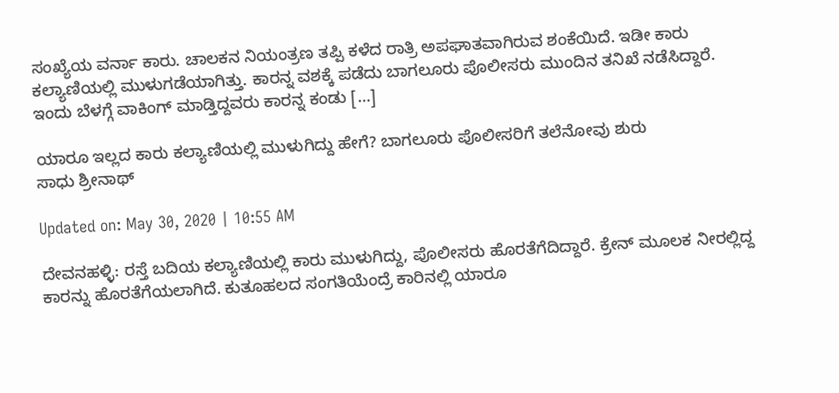ಸಂಖ್ಯೆಯ ವರ್ನಾ ಕಾರು. ಚಾಲಕನ ನಿಯಂತ್ರಣ ತಪ್ಪಿ ಕಳೆದ ರಾತ್ರಿ ಅಪಘಾತವಾಗಿರುವ ಶಂಕೆಯಿದೆ. ಇಡೀ ಕಾರು ಕಲ್ಯಾಣಿಯಲ್ಲಿ ಮುಳುಗಡೆಯಾಗಿತ್ತು. ಕಾರನ್ನ ವಶಕ್ಕೆ ಪಡೆದು ಬಾಗಲೂರು ಪೊಲೀಸರು ಮುಂದಿನ ತನಿಖೆ ನಡೆಸಿದ್ದಾರೆ. ಇಂದು ಬೆಳಗ್ಗೆ ವಾಕಿಂಗ್ ಮಾಡ್ತಿದ್ದವರು ಕಾರನ್ನ ಕಂಡು […]

ಯಾರೂ ಇಲ್ಲದ ಕಾರು ಕಲ್ಯಾಣಿಯಲ್ಲಿ ಮುಳುಗಿದ್ದು ಹೇಗೆ? ಬಾಗಲೂರು ಪೊಲೀಸರಿಗೆ ತಲೆನೋವು ಶುರು
ಸಾಧು ಶ್ರೀನಾಥ್

Updated on: May 30, 2020 | 10:55 AM

ದೇವನಹಳ್ಳಿ: ರಸ್ತೆ ಬದಿಯ ಕಲ್ಯಾಣಿಯಲ್ಲಿ ಕಾರು ಮುಳುಗಿದ್ದು, ಪೊಲೀಸರು ಹೊರತೆಗೆದಿದ್ದಾರೆ. ಕ್ರೇನ್ ಮೂಲಕ ನೀರಲ್ಲಿದ್ದ ಕಾರನ್ನು ಹೊರತೆಗೆಯಲಾಗಿದೆ. ಕುತೂಹಲದ ಸಂಗತಿಯೆಂದ್ರೆ ಕಾರಿನಲ್ಲಿ ಯಾರೂ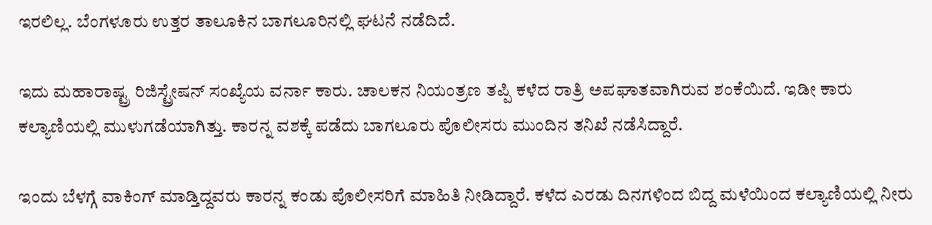ಇರಲಿಲ್ಲ. ಬೆಂಗಳೂರು ಉತ್ತರ ತಾಲೂಕಿನ ಬಾಗಲೂರಿನಲ್ಲಿ ಘಟನೆ ನಡೆದಿದೆ.

ಇದು ಮಹಾರಾಷ್ಟ್ರ ರಿಜಿಸ್ಟ್ರೇಷನ್ ಸಂಖ್ಯೆಯ ವರ್ನಾ ಕಾರು. ಚಾಲಕನ ನಿಯಂತ್ರಣ ತಪ್ಪಿ ಕಳೆದ ರಾತ್ರಿ ಅಪಘಾತವಾಗಿರುವ ಶಂಕೆಯಿದೆ. ಇಡೀ ಕಾರು ಕಲ್ಯಾಣಿಯಲ್ಲಿ ಮುಳುಗಡೆಯಾಗಿತ್ತು. ಕಾರನ್ನ ವಶಕ್ಕೆ ಪಡೆದು ಬಾಗಲೂರು ಪೊಲೀಸರು ಮುಂದಿನ ತನಿಖೆ ನಡೆಸಿದ್ದಾರೆ.

ಇಂದು ಬೆಳಗ್ಗೆ ವಾಕಿಂಗ್ ಮಾಡ್ತಿದ್ದವರು ಕಾರನ್ನ ಕಂಡು ಪೊಲೀಸರಿಗೆ ಮಾಹಿತಿ ನೀಡಿದ್ದಾರೆ. ಕಳೆದ ಎರಡು ದಿನಗಳಿಂದ ಬಿದ್ದ ಮಳೆಯಿಂದ ಕಲ್ಯಾಣಿಯಲ್ಲಿ ನೀರು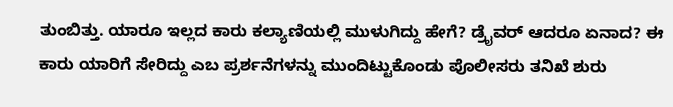ತುಂಬಿತ್ತು. ಯಾರೂ ಇಲ್ಲದ ಕಾರು ಕಲ್ಯಾಣಿಯಲ್ಲಿ ಮುಳುಗಿದ್ದು ಹೇಗೆ? ಡ್ರೈವರ್ ಆದರೂ ಏನಾದ? ಈ ಕಾರು ಯಾರಿಗೆ ಸೇರಿದ್ದು ಎಬ ಪ್ರರ್ಶನೆಗಳನ್ನು ಮುಂದಿಟ್ಟುಕೊಂಡು ಪೊಲೀಸರು ತನಿಖೆ ಶುರು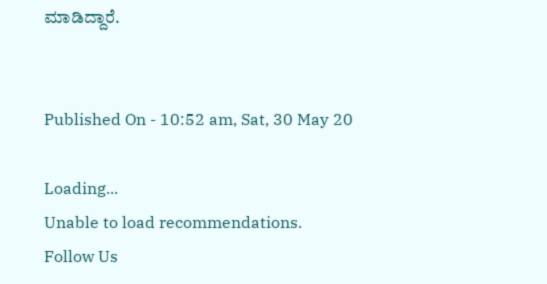ಮಾಡಿದ್ದಾರೆ.


Published On - 10:52 am, Sat, 30 May 20

Loading...
Unable to load recommendations.
Follow Us